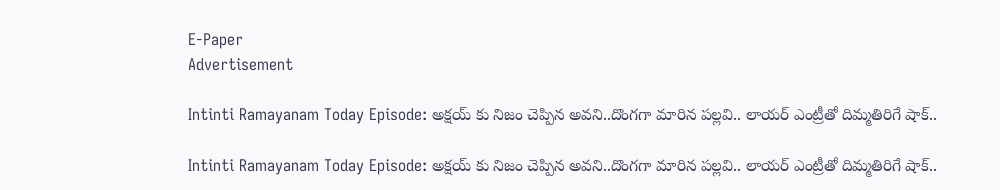E-Paper
Advertisement

Intinti Ramayanam Today Episode: అక్షయ్ కు నిజం చెప్పిన అవని..దొంగగా మారిన పల్లవి.. లాయర్ ఎంట్రీతో దిమ్మతిరిగే షాక్..

Intinti Ramayanam Today Episode: అక్షయ్ కు నిజం చెప్పిన అవని..దొంగగా మారిన పల్లవి.. లాయర్ ఎంట్రీతో దిమ్మతిరిగే షాక్..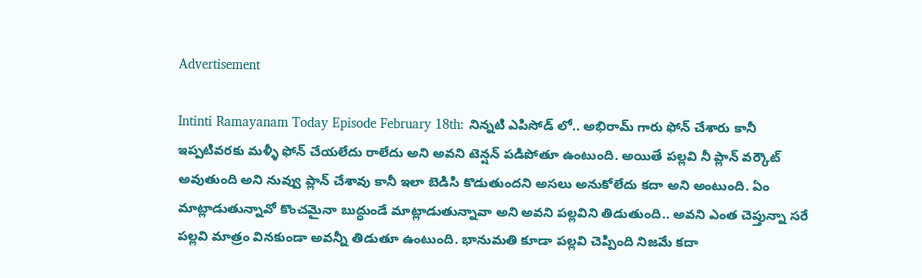Advertisement

Intinti Ramayanam Today Episode February 18th: నిన్నటి ఎపిసోడ్ లో.. అభిరామ్ గారు ఫోన్ చేశారు కానీ ఇప్పటివరకు మళ్ళీ ఫోన్ చేయలేదు రాలేదు అని అవని టెన్షన్ పడిపోతూ ఉంటుంది. అయితే పల్లవి నీ ప్లాన్ వర్కౌట్ అవుతుంది అని నువ్వు ప్లాన్ చేశావు కానీ ఇలా బెడిసి కొడుతుందని అసలు అనుకోలేదు కదా అని అంటుంది. ఏం మాట్లాడుతున్నావో కొంచమైనా బుద్ధుండే మాట్లాడుతున్నావా అని అవని పల్లవిని తిడుతుంది.. అవని ఎంత చెప్తున్నా సరే పల్లవి మాత్రం వినకుండా అవన్నీ తిడుతూ ఉంటుంది. భానుమతి కూడా పల్లవి చెప్పింది నిజమే కదా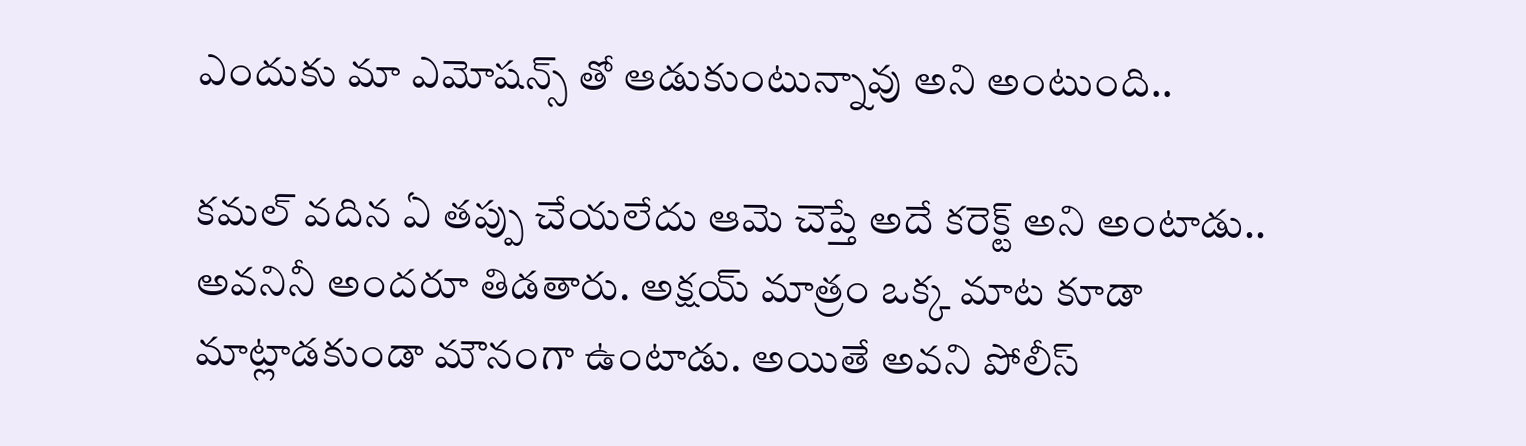ఎందుకు మా ఎమోషన్స్ తో ఆడుకుంటున్నావు అని అంటుంది..

కమల్ వదిన ఏ తప్పు చేయలేదు ఆమె చెప్తే అదే కరెక్ట్ అని అంటాడు.. అవనినీ అందరూ తిడతారు. అక్షయ్ మాత్రం ఒక్క మాట కూడా మాట్లాడకుండా మౌనంగా ఉంటాడు. అయితే అవని పోలీస్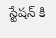స్టేషన్ కి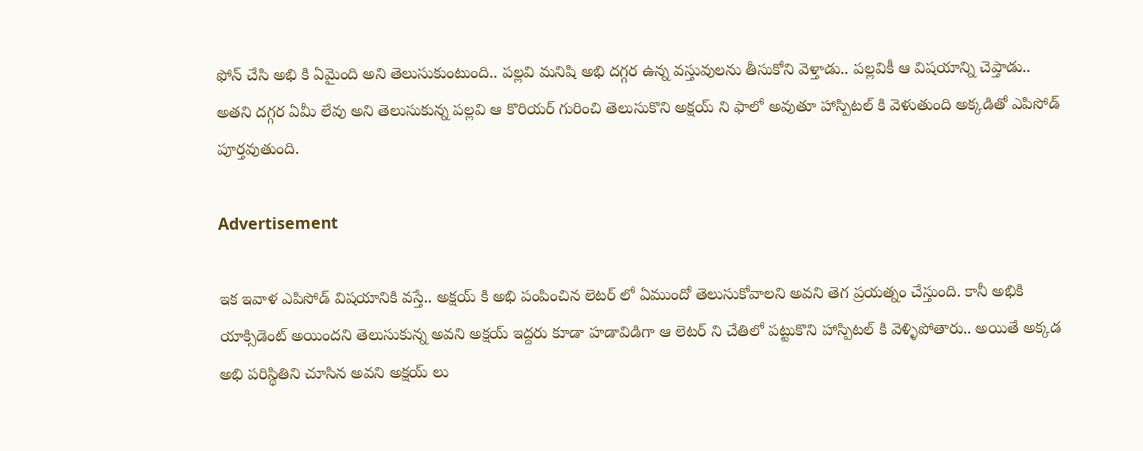ఫోన్ చేసి అభి కి ఏమైంది అని తెలుసుకుంటుంది.. పల్లవి మనిషి అభి దగ్గర ఉన్న వస్తువులను తీసుకోని వెళ్తాడు.. పల్లవికీ ఆ విషయాన్ని చెప్తాడు.. అతని దగ్గర ఏమీ లేవు అని తెలుసుకున్న పల్లవి ఆ కొరియర్ గురించి తెలుసుకొని అక్షయ్ ని ఫాలో అవుతూ హాస్పిటల్ కి వెళుతుంది అక్కడితో ఎపిసోడ్ పూర్తవుతుంది.

Advertisement

ఇక ఇవాళ ఎపిసోడ్ విషయానికి వస్తే.. అక్షయ్ కి అభి పంపించిన లెటర్ లో ఏముందో తెలుసుకోవాలని అవని తెగ ప్రయత్నం చేస్తుంది. కానీ అభికి యాక్సిడెంట్ అయిందని తెలుసుకున్న అవని అక్షయ్ ఇద్దరు కూడా హడావిడిగా ఆ లెటర్ ని చేతిలో పట్టుకొని హాస్పిటల్ కి వెళ్ళిపోతారు.. అయితే అక్కడ అభి పరిస్థితిని చూసిన అవని అక్షయ్ లు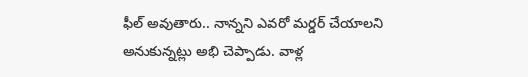ఫీల్ అవుతారు.. నాన్నని ఎవరో మర్డర్ చేయాలని అనుకున్నట్లు అభి చెప్పాడు. వాళ్ల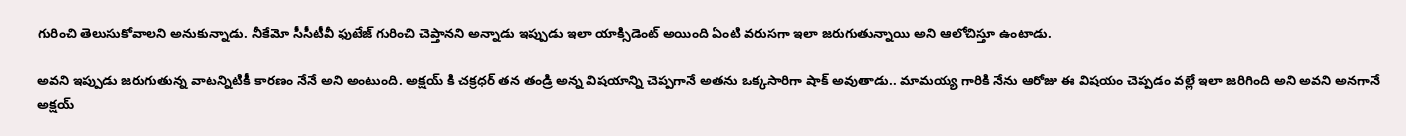గురించి తెలుసుకోవాలని అనుకున్నాడు. నీకేమో సీసీటీవీ ఫుటేజ్ గురించి చెప్తానని అన్నాడు ఇప్పుడు ఇలా యాక్సిడెంట్ అయింది ఏంటి వరుసగా ఇలా జరుగుతున్నాయి అని ఆలోచిస్తూ ఉంటాడు.

అవని ఇప్పుడు జరుగుతున్న వాటన్నిటికీ కారణం నేనే అని అంటుంది. అక్షయ్ కి చక్రధర్ తన తండ్రి అన్న విషయాన్ని చెప్పగానే అతను ఒక్కసారిగా షాక్ అవుతాడు.. మామయ్య గారికి నేను ఆరోజు ఈ విషయం చెప్పడం వల్లే ఇలా జరిగింది అని అవని అనగానే అక్షయ్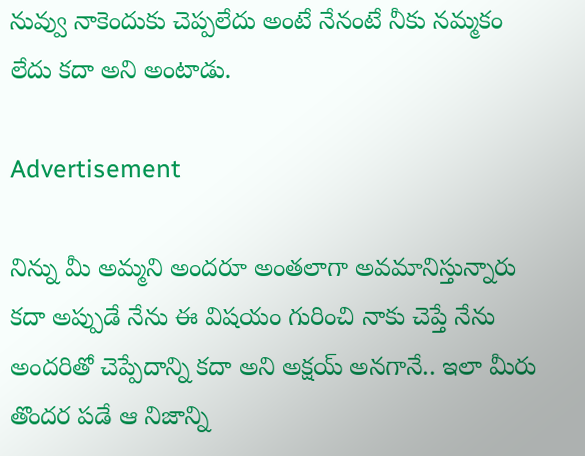నువ్వు నాకెందుకు చెప్పలేదు అంటే నేనంటే నీకు నమ్మకం లేదు కదా అని అంటాడు.

Advertisement

నిన్ను మీ అమ్మని అందరూ అంతలాగా అవమానిస్తున్నారు కదా అప్పుడే నేను ఈ విషయం గురించి నాకు చెప్తే నేను అందరితో చెప్పేదాన్ని కదా అని అక్షయ్ అనగానే.. ఇలా మీరు తొందర పడే ఆ నిజాన్ని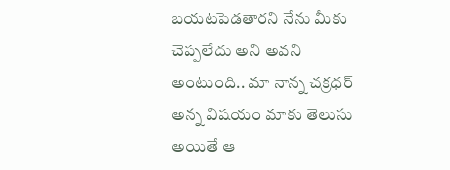బయటపెడతారని నేను మీకు చెప్పలేదు అని అవని అంటుంది.. మా నాన్న చక్రధర్ అన్న విషయం మాకు తెలుసు అయితే ఆ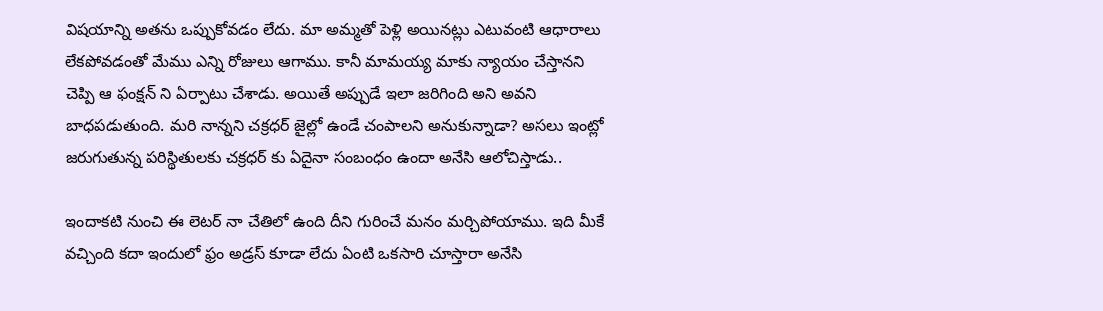విషయాన్ని అతను ఒప్పుకోవడం లేదు. మా అమ్మతో పెళ్లి అయినట్లు ఎటువంటి ఆధారాలు లేకపోవడంతో మేము ఎన్ని రోజులు ఆగాము. కానీ మామయ్య మాకు న్యాయం చేస్తానని చెప్పి ఆ ఫంక్షన్ ని ఏర్పాటు చేశాడు. అయితే అప్పుడే ఇలా జరిగింది అని అవని బాధపడుతుంది. మరి నాన్నని చక్రధర్ జైల్లో ఉండే చంపాలని అనుకున్నాడా? అసలు ఇంట్లో జరుగుతున్న పరిస్థితులకు చక్రధర్ కు ఏదైనా సంబంధం ఉందా అనేసి ఆలోచిస్తాడు..

ఇందాకటి నుంచి ఈ లెటర్ నా చేతిలో ఉంది దీని గురించే మనం మర్చిపోయాము. ఇది మీకే వచ్చింది కదా ఇందులో ఫ్రం అడ్రస్ కూడా లేదు ఏంటి ఒకసారి చూస్తారా అనేసి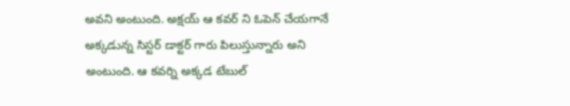అవని అంటుంది. అక్షయ్ ఆ కవర్ ని ఓపెన్ చేయగానే అక్కడున్న సిస్టర్ డాక్టర్ గారు పిలుస్తున్నారు అని అంటుంది. ఆ కవర్ని అక్కడ టేబుల్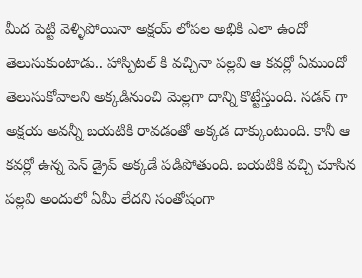మీద పెట్టి వెళ్ళిపోయినా అక్షయ్ లోపల అభికి ఎలా ఉందో తెలుసుకుంటాడు.. హాస్పిటల్ కి వచ్చినా పల్లవి ఆ కవర్లో ఏముందో తెలుసుకోవాలని అక్కడినుంచి మెల్లగా దాన్ని కొట్టేస్తుంది. సడన్ గా అక్షయ అవన్నీ బయటికి రావడంతో అక్కడ దాక్కుంటుంది. కానీ ఆ కవర్లో ఉన్న పెన్ డ్రైవ్ అక్కడే పడిపోతుంది. బయటికి వచ్చి చూసిన పల్లవి అందులో ఏమీ లేదని సంతోషంగా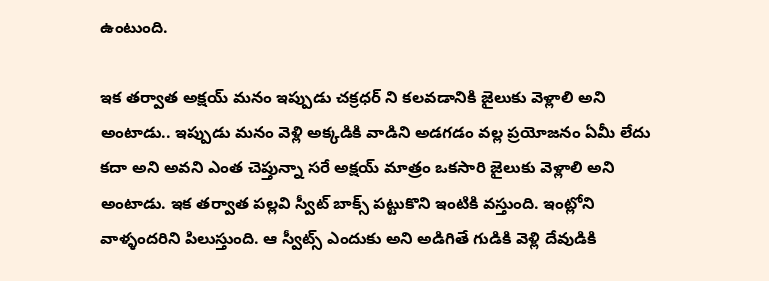ఉంటుంది.

ఇక తర్వాత అక్షయ్ మనం ఇప్పుడు చక్రధర్ ని కలవడానికి జైలుకు వెళ్లాలి అని అంటాడు.. ఇప్పుడు మనం వెళ్లి అక్కడికి వాడిని అడగడం వల్ల ప్రయోజనం ఏమీ లేదు కదా అని అవని ఎంత చెప్తున్నా సరే అక్షయ్ మాత్రం ఒకసారి జైలుకు వెళ్లాలి అని అంటాడు. ఇక తర్వాత పల్లవి స్వీట్ బాక్స్ పట్టుకొని ఇంటికి వస్తుంది. ఇంట్లోని వాళ్ళందరిని పిలుస్తుంది. ఆ స్వీట్స్ ఎందుకు అని అడిగితే గుడికి వెళ్లి దేవుడికి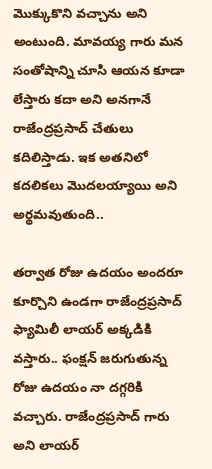మొక్కుకొని వచ్చాను అని అంటుంది. మావయ్య గారు మన సంతోషాన్ని చూసి ఆయన కూడా లేస్తారు కదా అని అనగానే రాజేంద్రప్రసాద్ చేతులు కదిలిస్తాడు. ఇక అతనిలో కదలికలు మొదలయ్యాయి అని అర్థమవుతుంది..

తర్వాత రోజు ఉదయం అందరూ కూర్చొని ఉండగా రాజేంద్రప్రసాద్ ఫ్యామిలీ లాయర్ అక్కడికి వస్తారు.. ఫంక్షన్ జరుగుతున్న రోజు ఉదయం నా దగ్గరికి వచ్చారు. రాజేంద్రప్రసాద్ గారు అని లాయర్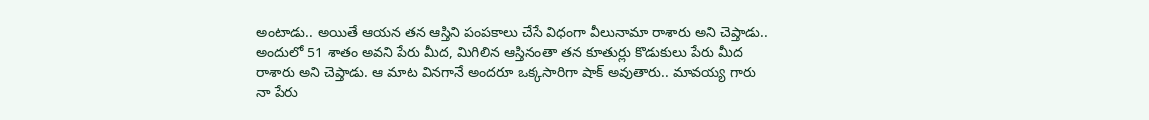అంటాడు.. అయితే ఆయన తన ఆస్తిని పంపకాలు చేసే విధంగా వీలునామా రాశారు అని చెప్తాడు.. అందులో 51 శాతం అవని పేరు మీద, మిగిలిన ఆస్తినంతా తన కూతుర్లు కొడుకులు పేరు మీద రాశారు అని చెప్తాడు. ఆ మాట వినగానే అందరూ ఒక్కసారిగా షాక్ అవుతారు.. మావయ్య గారు నా పేరు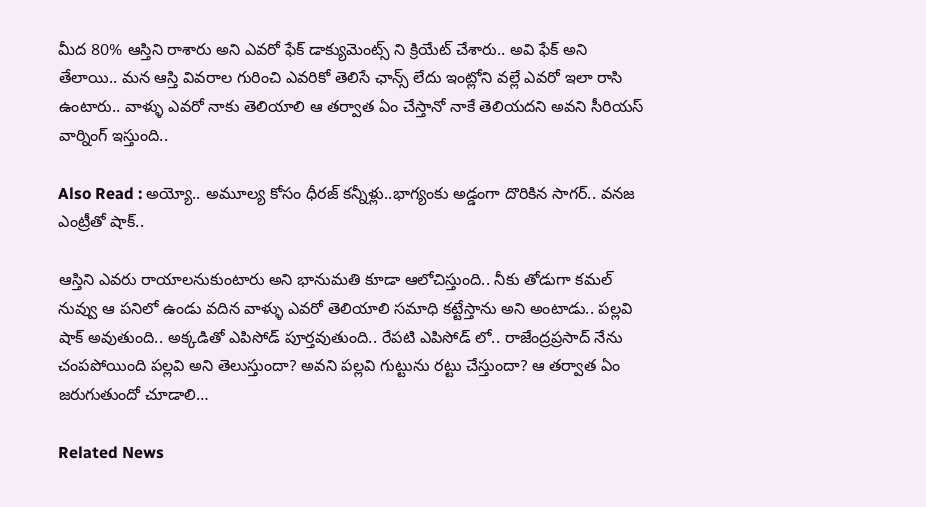మీద 80% ఆస్తిని రాశారు అని ఎవరో ఫేక్ డాక్యుమెంట్స్ ని క్రియేట్ చేశారు.. అవి ఫేక్ అని తేలాయి.. మన ఆస్తి వివరాల గురించి ఎవరికో తెలిసే ఛాన్స్ లేదు ఇంట్లోని వల్లే ఎవరో ఇలా రాసి ఉంటారు.. వాళ్ళు ఎవరో నాకు తెలియాలి ఆ తర్వాత ఏం చేస్తానో నాకే తెలియదని అవని సీరియస్ వార్నింగ్ ఇస్తుంది..

Also Read : అయ్యో.. అమూల్య కోసం ధీరజ్ కన్నీళ్లు..భాగ్యంకు అడ్డంగా దొరికిన సాగర్.. వనజ ఎంట్రీతో షాక్..

ఆస్తిని ఎవరు రాయాలనుకుంటారు అని భానుమతి కూడా ఆలోచిస్తుంది.. నీకు తోడుగా కమల్ నువ్వు ఆ పనిలో ఉండు వదిన వాళ్ళు ఎవరో తెలియాలి సమాధి కట్టేస్తాను అని అంటాడు.. పల్లవి షాక్ అవుతుంది.. అక్కడితో ఎపిసోడ్ పూర్తవుతుంది.. రేపటి ఎపిసోడ్ లో.. రాజేంద్రప్రసాద్ నేను చంపపోయింది పల్లవి అని తెలుస్తుందా? అవని పల్లవి గుట్టును రట్టు చేస్తుందా? ఆ తర్వాత ఏం జరుగుతుందో చూడాలి…

Related News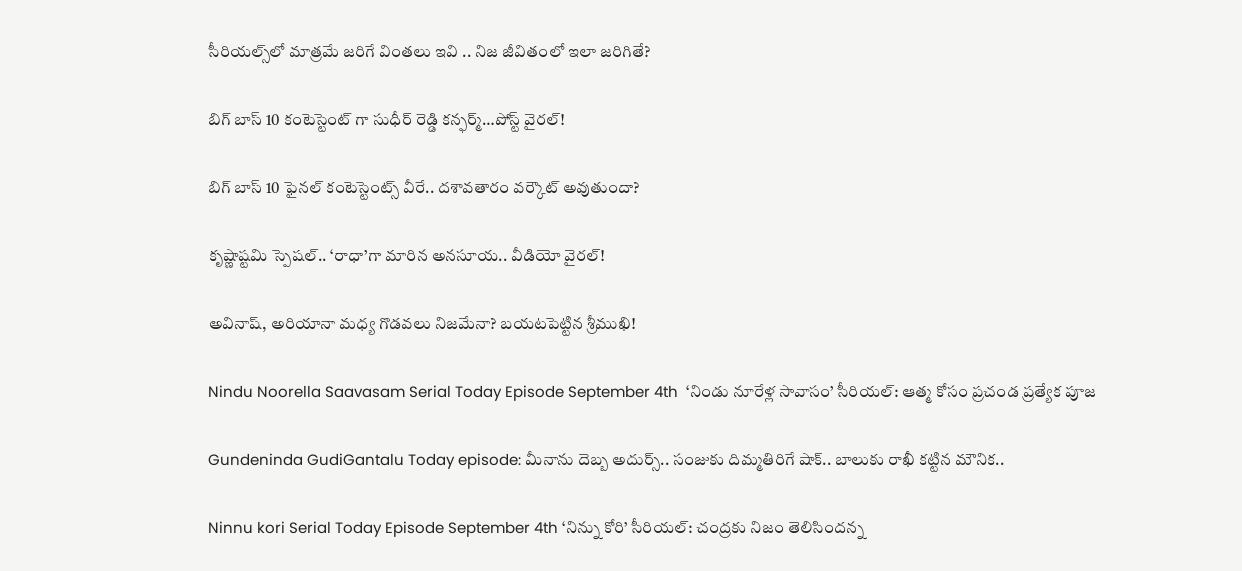సీరియల్స్‌లో మాత్రమే జరిగే వింతలు ఇవి .. నిజ జీవితంలో ఇలా జరిగితే?

బిగ్ బాస్ 10 కంటెస్టెంట్ గా సుధీర్ రెడ్డి కన్ఫర్మ్…పోస్ట్ వైరల్!

బిగ్ బాస్ 10 ఫైనల్ కంటెస్టెంట్స్ వీరే.. దశావతారం వర్కౌట్ అవుతుందా?

కృష్ణాష్టమి స్పెషల్.. ‘రాధా’గా మారిన అనసూయ.. వీడియో వైరల్!

అవినాష్, అరియానా మధ్య గొడవలు నిజమేనా? బయటపెట్టిన శ్రీముఖి!

Nindu Noorella Saavasam Serial Today Episode September 4th  ‘నిండు నూరేళ్ల సావాసం’ సీరియల్‌: ఆత్మ కోసం ప్రచండ ప్రత్యేక పూజ

Gundeninda GudiGantalu Today episode: మీనాను దెబ్బ అదుర్స్.. సంజుకు దిమ్మతిరిగే షాక్.. బాలుకు రాఖీ కట్టిన మౌనిక..

Ninnu kori Serial Today Episode September 4th ‘నిన్ను కోరి’ సీరియల్‌: చంద్రకు నిజం తెలిసిందన్న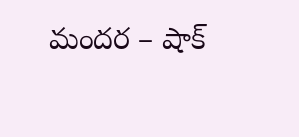మందర – షాక్‌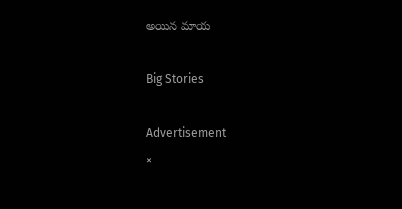అయిన మాయ

Big Stories

Advertisement
×